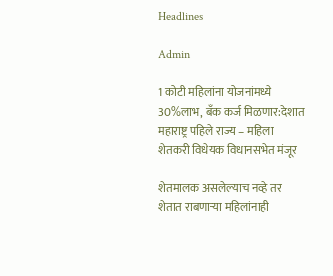Headlines

Admin

1 कोटी महिलांना योजनांमध्ये 30%लाभ, बँक कर्ज मिळणार:देशात महाराष्ट्र पहिले राज्य – महिला शेतकरी विधेयक विधानसभेत मंजूर

शेतमालक असलेल्याच नव्हे तर शेतात राबणाऱ्या महिलांनाही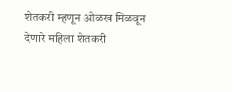शेतकरी म्हणून ओळख मिळवून देणारे महिला शेतकरी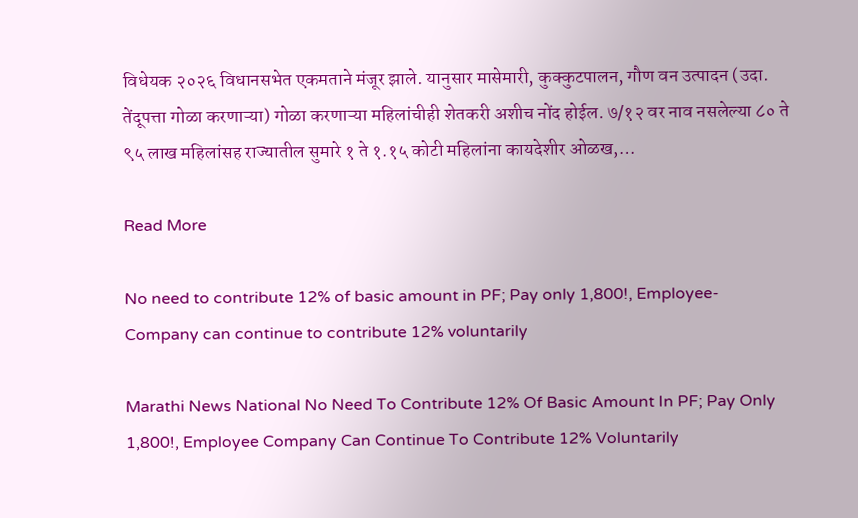विधेयक २०२६ विधानसभेत एकमताने मंजूर झाले. यानुसार मासेमारी, कुक्कुटपालन, गौण वन उत्पादन (उदा. तेंदूपत्ता गोळा करणाऱ्या) गोळा करणाऱ्या महिलांचीही शेतकरी अशीच नोंद होईल. ७/१२ वर नाव नसलेल्या ८० ते ९५ लाख महिलांसह राज्यातील सुमारे १ ते १.१५ कोटी महिलांना कायदेशीर ओळख,…

Read More

No need to contribute 12% of basic amount in PF; Pay only 1,800!, Employee-Company can continue to contribute 12% voluntarily

Marathi News National No Need To Contribute 12% Of Basic Amount In PF; Pay Only 1,800!, Employee Company Can Continue To Contribute 12% Voluntarily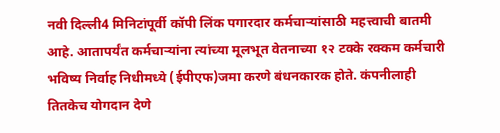नवी दिल्ली4 मिनिटांपूर्वी कॉपी लिंक पगारदार कर्मचाऱ्यांसाठी महत्त्वाची बातमी आहे. आतापर्यंत कर्मचाऱ्यांना त्यांच्या मूलभूत वेतनाच्या १२ टक्के रक्कम कर्मचारी भविष्य निर्वाह निधीमध्ये (ईपीएफ)जमा करणे बंधनकारक होते. कंपनीलाही तितकेच योगदान देणे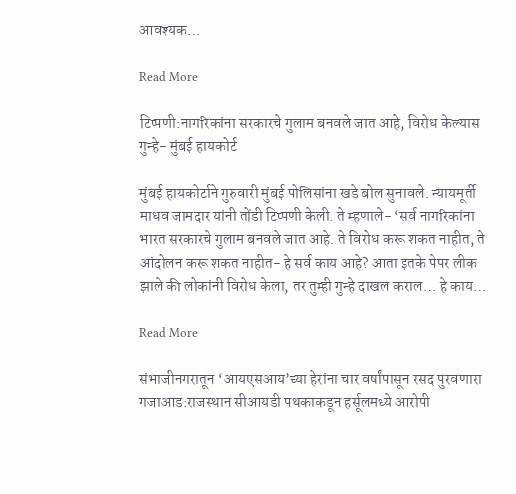आवश्यक…

Read More

टिप्पणी:नागरिकांना सरकारचे गुलाम बनवले जात आहे, विरोध केल्यास गुन्हे- मुंबई हायकोर्ट

मुंबई हायकोर्टाने गुरुवारी मुंबई पोलिसांना खडे बोल सुनावले. न्यायमूर्ती माधव जामदार यांनी तोंडी टिप्पणी केली. ते म्हणाले- ‘सर्व नागरिकांना भारत सरकारचे गुलाम बनवले जात आहे. ते विरोध करू शकत नाहीत, ते आंदोलन करू शकत नाहीत- हे सर्व काय आहे? आता इतके पेपर लीक झाले की लोकांनी विरोध केला, तर तुम्ही गुन्हे दाखल कराल… हे काय…

Read More

संभाजीनगरातून ‘आयएसआय’च्या हेरांना चार वर्षांपासून रसद पुरवणारा गजाआड:राजस्थान सीआयडी पथकाकडून हर्सूलमध्ये आरोपी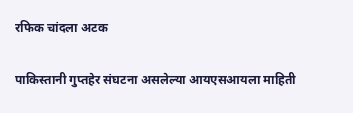रफिक चांदला अटक

पाकिस्तानी गुप्तहेर संघटना असलेल्या आयएसआयला माहिती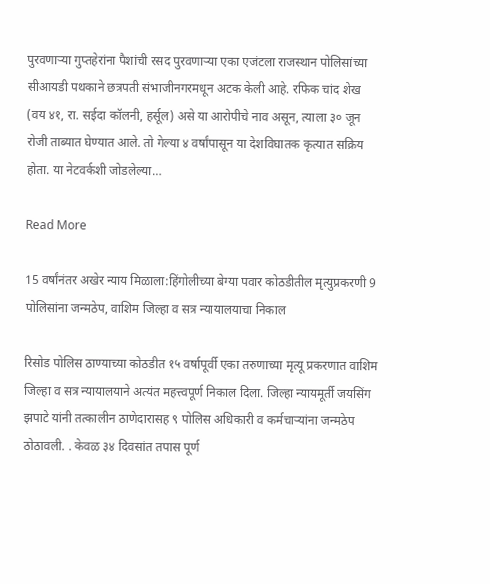पुरवणाऱ्या गुप्तहेरांना पैशांची रसद पुरवणाऱ्या एका एजंटला राजस्थान पोलिसांच्या सीआयडी पथकाने छत्रपती संभाजीनगरमधून अटक केली आहे. रफिक चांद शेख (वय ४१, रा. सईदा कॉलनी, हर्सूल) असे या आरोपीचे नाव असून, त्याला ३० जून रोजी ताब्यात घेण्यात आले. तो गेल्या ४ वर्षांपासून या देशविघातक कृत्यात सक्रिय होता. या नेटवर्कशी जोडलेल्या…

Read More

15 वर्षांनंतर अखेर न्याय मिळाला:हिंगोलीच्या बेग्या पवार कोठडीतील मृत्युप्रकरणी 9 पोलिसांना जन्मठेप, वाशिम जिल्हा व सत्र न्यायालयाचा निकाल

रिसोड पोलिस ठाण्याच्या कोठडीत १५ वर्षापूर्वी एका तरुणाच्या मृत्यू प्रकरणात वाशिम जिल्हा व सत्र न्यायालयाने अत्यंत महत्त्वपूर्ण निकाल दिला. जिल्हा न्यायमूर्ती जयसिंग झपाटे यांनी तत्कालीन ठाणेदारासह ९ पोलिस अधिकारी व कर्मचाऱ्यांना जन्मठेप ठोठावली. . केवळ ३४ दिवसांत तपास पूर्ण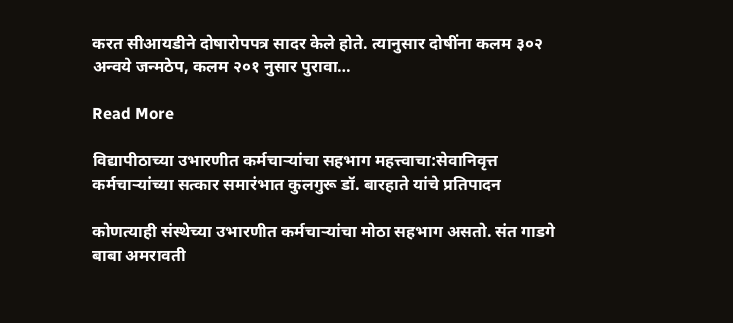करत सीआयडीने दोषारोपपत्र सादर केले होते. त्यानुसार दोषींना कलम ३०२ अन्वये जन्मठेप, कलम २०१ नुसार पुरावा…

Read More

विद्यापीठाच्या उभारणीत कर्मचाऱ्यांचा सहभाग महत्त्वाचा:सेवानिवृत्त कर्मचाऱ्यांच्या सत्कार समारंभात कुलगुरू डॉ. बारहाते यांचे प्रतिपादन

कोणत्याही संस्थेच्या उभारणीत कर्मचाऱ्यांचा मोठा सहभाग असतो. संत गाडगे बाबा अमरावती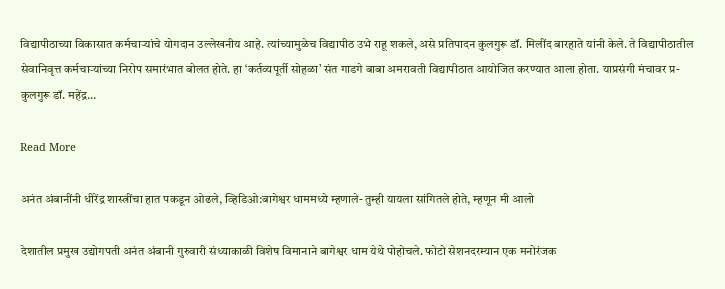विद्यापीठाच्या विकासात कर्मचाऱ्यांचे योगदान उल्लेखनीय आहे. त्यांच्यामुळेच विद्यापीठ उभे राहू शकले, असे प्रतिपादन कुलगुरू डॉ. मिलींद बारहाते यांनी केले. ते विद्यापीठातील सेवानिवृत्त कर्मचाऱ्यांच्या निरोप समारंभात बोलत होते. हा ‘कर्तव्यपूर्ती सोहळा’ संत गाडगे बाबा अमरावती विद्यापीठात आयोजित करण्यात आला होता. याप्रसंगी मंचावर प्र-कुलगुरू डॉ. महेंद्र…

Read More

अनंत अंबानींनी धीरेंद्र शास्त्रींचा हात पकडून ओढले, व्हिडिओ:बागेश्वर धाममध्ये म्हणाले- तुम्ही यायला सांगितले होते, म्हणून मी आलो

देशातील प्रमुख उद्योगपती अनंत अंबानी गुरुवारी संध्याकाळी विशेष विमानाने बागेश्वर धाम येथे पोहोचले. फोटो सेशनदरम्यान एक मनोरंजक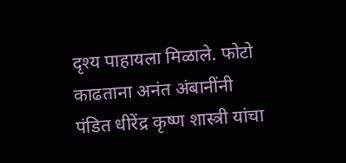दृश्य पाहायला मिळाले. फोटो काढताना अनंत अंबानींनी पंडित धीरेंद्र कृष्ण शास्त्री यांचा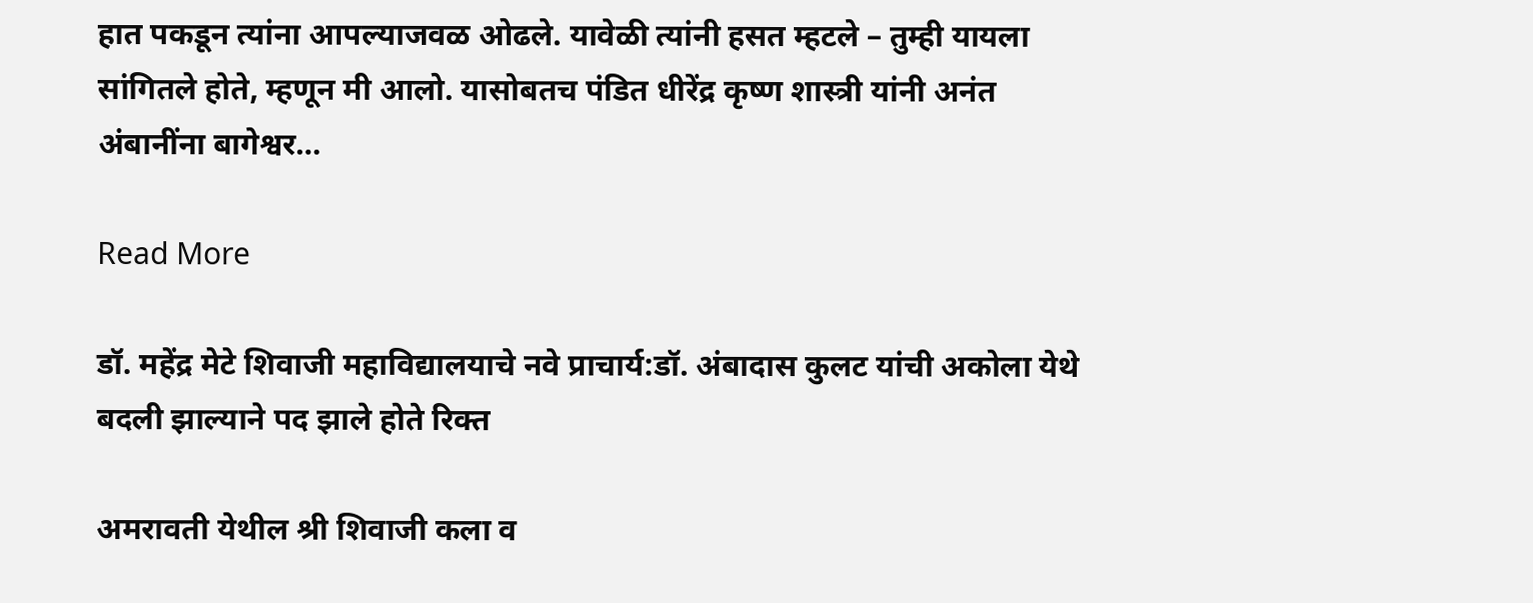हात पकडून त्यांना आपल्याजवळ ओढले. यावेळी त्यांनी हसत म्हटले – तुम्ही यायला सांगितले होते, म्हणून मी आलो. यासोबतच पंडित धीरेंद्र कृष्ण शास्त्री यांनी अनंत अंबानींना बागेश्वर…

Read More

डॉ. महेंद्र मेटे शिवाजी महाविद्यालयाचे नवे प्राचार्य:डॉ. अंबादास कुलट यांची अकोला येथे बदली झाल्याने पद झाले होते रिक्त

अमरावती येथील श्री शिवाजी कला व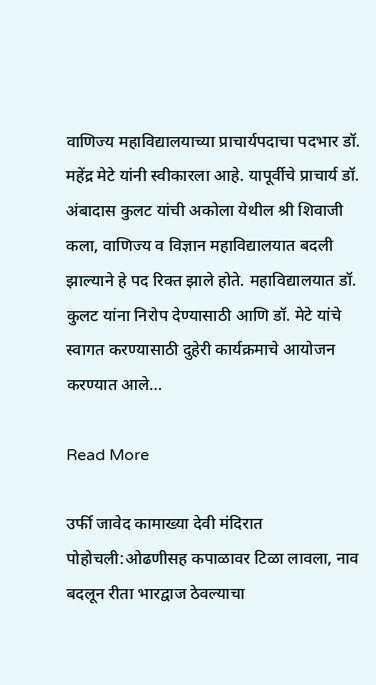वाणिज्य महाविद्यालयाच्या प्राचार्यपदाचा पदभार डॉ. महेंद्र मेटे यांनी स्वीकारला आहे. यापूर्वीचे प्राचार्य डॉ. अंबादास कुलट यांची अकोला येथील श्री शिवाजी कला, वाणिज्य व विज्ञान महाविद्यालयात बदली झाल्याने हे पद रिक्त झाले होते. महाविद्यालयात डॉ. कुलट यांना निरोप देण्यासाठी आणि डॉ. मेटे यांचे स्वागत करण्यासाठी दुहेरी कार्यक्रमाचे आयोजन करण्यात आले…

Read More

उर्फी जावेद कामाख्या देवी मंदिरात पोहोचली:ओढणीसह कपाळावर टिळा लावला, नाव बदलून रीता भारद्वाज ठेवल्याचा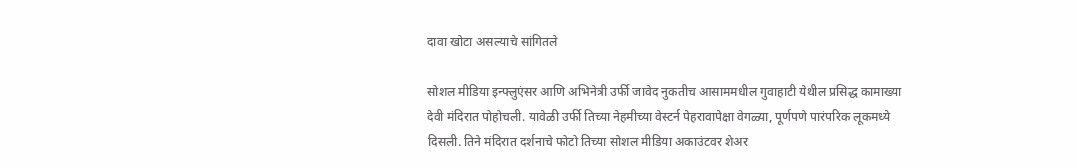दावा खोटा असल्याचे सांगितले

सोशल मीडिया इन्फ्लुएंसर आणि अभिनेत्री उर्फी जावेद नुकतीच आसाममधील गुवाहाटी येथील प्रसिद्ध कामाख्या देवी मंदिरात पोहोचली. यावेळी उर्फी तिच्या नेहमीच्या वेस्टर्न पेहरावापेक्षा वेगळ्या, पूर्णपणे पारंपरिक लूकमध्ये दिसली. तिने मंदिरात दर्शनाचे फोटो तिच्या सोशल मीडिया अकाउंटवर शेअर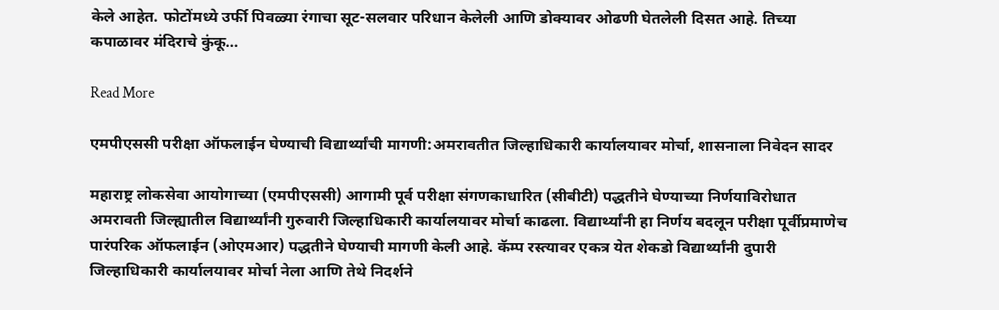केले आहेत. फोटोंमध्ये उर्फी पिवळ्या रंगाचा सूट-सलवार परिधान केलेली आणि डोक्यावर ओढणी घेतलेली दिसत आहे. तिच्या कपाळावर मंदिराचे कुंकू…

Read More

एमपीएससी परीक्षा ऑफलाईन घेण्याची विद्यार्थ्यांची मागणी:अमरावतीत जिल्हाधिकारी कार्यालयावर मोर्चा, शासनाला निवेदन सादर

महाराष्ट्र लोकसेवा आयोगाच्या (एमपीएससी) आगामी पूर्व परीक्षा संगणकाधारित (सीबीटी) पद्धतीने घेण्याच्या निर्णयाविरोधात अमरावती जिल्ह्यातील विद्यार्थ्यांनी गुरुवारी जिल्हाधिकारी कार्यालयावर मोर्चा काढला. विद्यार्थ्यांनी हा निर्णय बदलून परीक्षा पूर्वीप्रमाणेच पारंपरिक ऑफलाईन (ओएमआर) पद्धतीने घेण्याची मागणी केली आहे. कॅम्प रस्त्यावर एकत्र येत शेकडो विद्यार्थ्यांनी दुपारी जिल्हाधिकारी कार्यालयावर मोर्चा नेला आणि तेथे निदर्शने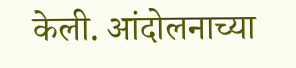केली. आंदोलनाच्या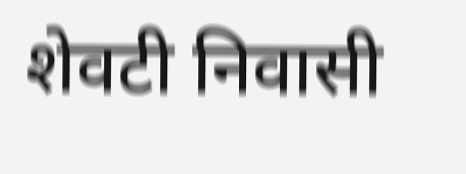शेवटी निवासी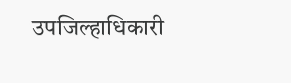उपजिल्हाधिकारी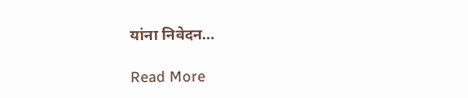यांना निवेदन…

Read More